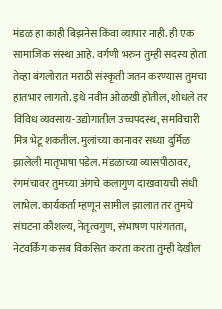मंडळ हा काही बिझनेस किंवा व्यापार नाही. ही एक सामाजिक संस्था आहे. वर्गणी भरुन तुम्ही सदस्य होता तेव्हा बंगलोरात मराठी संस्कृती जतन करण्यास तुमचा हातभार लागतो. इथे नवीन ओळखी होतील, शोधले तर विविध व्यवसाय-उद्योगातील उच्चपदस्थ, समविचारी मित्र भेटू शकतील. मुलांच्या कानावर सध्या दुर्मिळ झालेली मातृभाषा पडेल. मंडळाच्या व्यासपीठावर, रंगमंचावर तुमच्या अंगचे कलागुण दाखवायची संधी लाभेल. कार्यकर्ता म्हणून सामील झालात तर तुमचे संघटना कौशल्य, नेतृत्वगुण, संभाषण पारंगतता, नेटवर्किंग कसब विकसित करता करता तुम्ही देखील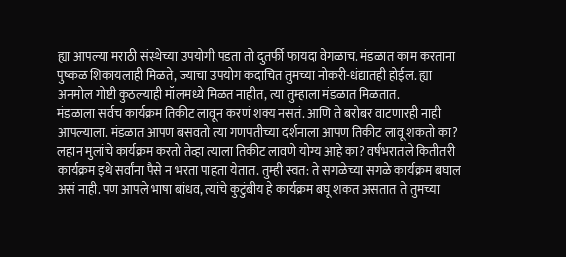ह्या आपल्या मराठी संस्थेच्या उपयोगी पडता तो दुतर्फी फायदा वेगळाच. मंडळात काम करताना पुष्कळ शिकायलाही मिळते, ज्याचा उपयोग कदाचित तुमच्या नोकरी-धंद्यातही होईल. ह्या अनमोल गोष्टी कुठल्याही मॉलमध्ये मिळत नाहीत, त्या तुम्हाला मंडळात मिळतात.
मंडळाला सर्वच कार्यक्रम तिकीट लावून करणं शक्य नसतं. आणि ते बरोबर वाटणारही नाही आपल्याला. मंडळात आपण बसवतो त्या गणपतीच्या दर्शनाला आपण तिकीट लावू शकतो का? लहान मुलांचे कार्यक्रम करतो तेव्हा त्याला तिकीट लावणे योग्य आहे का? वर्षभरातले कितीतरी कार्यक्रम इथे सर्वांना पैसे न भरता पाहता येतात. तुम्ही स्वत: ते सगळेच्या सगळे कार्यक्रम बघाल असं नाही. पण आपले भाषा बांधव, त्यांचे कुटुंबीय हे कार्यक्रम बघू शकत असतात ते तुमच्या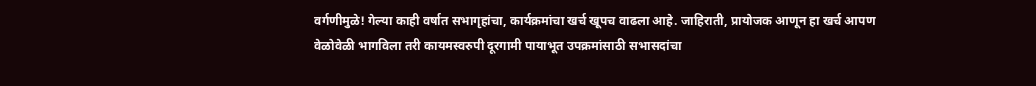वर्गणीमुळे! गेल्या काही वर्षात सभागृहांचा, कार्यक्रमांचा खर्च खूपच वाढला आहे. जाहिराती, प्रायोजक आणून हा खर्च आपण वेळोवेळी भागविला तरी कायमस्वरुपी दूरगामी पायाभूत उपक्रमांसाठी सभासदांचा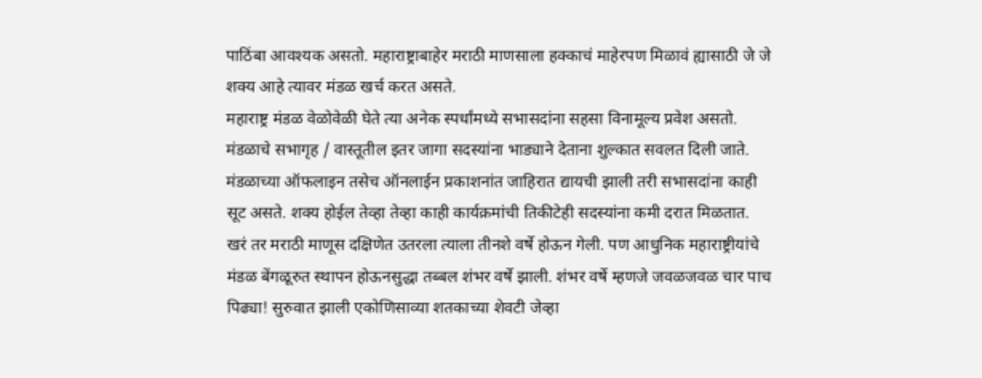पाठिंबा आवश्यक असतो. महाराष्ट्राबाहेर मराठी माणसाला हक्काचं माहेरपण मिळावं ह्यासाठी जे जे शक्य आहे त्यावर मंडळ खर्च करत असते.
महाराष्ट्र मंडळ वेळोवेळी घेते त्या अनेक स्पर्धांमध्ये सभासदांना सहसा विनामूल्य प्रवेश असतो. मंडळाचे सभागृह / वास्तूतील इतर जागा सदस्यांना भाड्याने देताना शुल्कात सवलत दिली जाते. मंडळाच्या ऑफलाइन तसेच ऑनलाईन प्रकाशनांत जाहिरात द्यायची झाली तरी सभासदांना काही सूट असते. शक्य होईल तेव्हा तेव्हा काही कार्यक्रमांची तिकीटेही सदस्यांना कमी दरात मिळतात.
खरं तर मराठी माणूस दक्षिणेत उतरला त्याला तीनशे वर्षे होऊन गेली. पण आधुनिक महाराष्ट्रीयांचे मंडळ बेंगळूरुत स्थापन होऊनसुद्धा तब्बल शंभर वर्षे झाली. शंभर वर्षे म्हणजे जवळजवळ चार पाच पिढ्या! सुरुवात झाली एकोणिसाव्या शतकाच्या शेवटी जेव्हा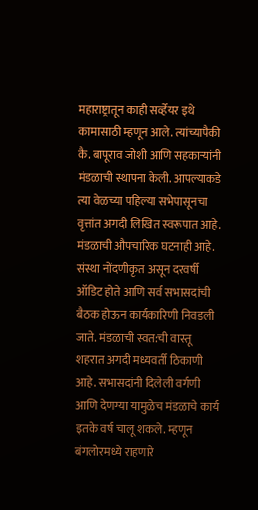महाराष्ट्रातून काही सर्व्हेयर इथे कामासाठी म्हणून आले. त्यांच्यापैकी कै. बापूराव जोशी आणि सहकाऱ्यांनी मंडळाची स्थापना केली. आपल्याकडे त्या वेळच्या पहिल्या सभेपासूनचा वृत्तांत अगदी लिखित स्वरूपात आहे. मंडळाची औपचारिक घटनाही आहे. संस्था नोंदणीकृत असून दरवर्षी ऑडिट होते आणि सर्व सभासदांची बैठक होऊन कार्यकारिणी निवडली जाते. मंडळाची स्वत:ची वास्तू शहरात अगदी मध्यवर्ती ठिकाणी आहे. सभासदांनी दिलेली वर्गणी आणि देणग्या यामुळेच मंडळाचे कार्य इतके वर्ष चालू शकले. म्हणून बंगलोरमध्ये राहणारे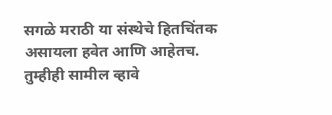सगळे मराठी या संस्थेचे हितचिंतक असायला हवेत आणि आहेतच. तुम्हीही सामील व्हावे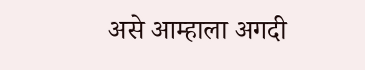असे आम्हाला अगदी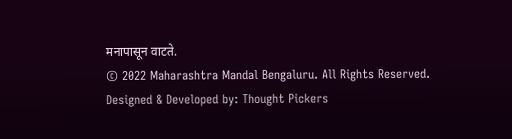मनापासून वाटते.
© 2022 Maharashtra Mandal Bengaluru. All Rights Reserved.
Designed & Developed by: Thought Pickers